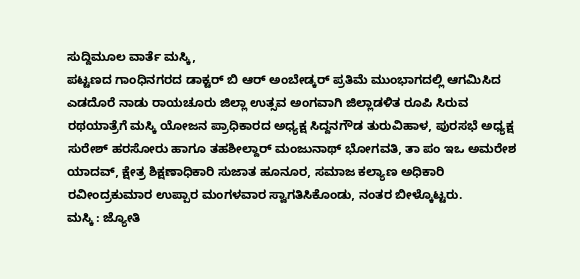ಸುದ್ದಿಮೂಲ ವಾರ್ತೆ ಮಸ್ಕಿ,
ಪಟ್ಟಣದ ಗಾಂಧಿನಗರದ ಡಾಕ್ಟರ್ ಬಿ ಆರ್ ಅಂಬೇಡ್ಕರ್ ಪ್ರತಿಮೆ ಮುಂಭಾಗದಲ್ಲಿ ಆಗಮಿಸಿದ ಎಡದೊರೆ ನಾಡು ರಾಯಚೂರು ಜಿಲ್ಲಾ ಉತ್ಸವ ಅಂಗವಾಗಿ ಜಿಲ್ಲಾಡಳಿತ ರೂಪಿ ಸಿರುವ ರಥಯಾತ್ರೆಗೆ ಮಸ್ಕಿ ಯೋಜನ ಪ್ರಾಧಿಕಾರದ ಅಧ್ಯಕ್ಷ ಸಿದ್ದನಗೌಡ ತುರುವಿಹಾಳ, ಪುರಸಭೆ ಅಧ್ಯಕ್ಷ ಸುರೇಶ್ ಹರಸೋರು ಹಾಗೂ ತಹಶೀಲ್ದಾರ್ ಮಂಜುನಾಥ್ ಭೋಗವತಿ, ತಾ ಪಂ ಇಒ ಅಮರೇಶ ಯಾದವ್, ಕ್ಷೇತ್ರ ಶಿಕ್ಷಣಾಧಿಕಾರಿ ಸುಜಾತ ಹೂನೂರ, ಸಮಾಜ ಕಲ್ಯಾಣ ಅಧಿಕಾರಿ ರವೀಂದ್ರಕುಮಾರ ಉಪ್ಪಾರ ಮಂಗಳವಾರ ಸ್ವಾಗತಿಸಿಕೊಂಡು, ನಂತರ ಬೀಳ್ಕೊಟ್ಟರು.
ಮಸ್ಕಿ : ಜ್ಯೋತಿ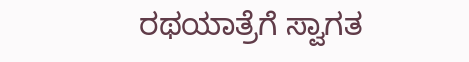ರಥಯಾತ್ರೆಗೆ ಸ್ವಾಗತ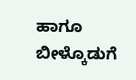ಹಾಗೂ ಬೀಳ್ಕೊಡುಗೆ